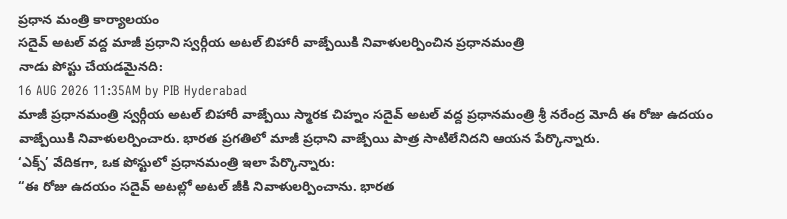ప్రధాన మంత్రి కార్యాలయం
సదైవ్ అటల్ వద్ద మాజీ ప్రధాని స్వర్గీయ అటల్ బిహారీ వాజ్పేయికి నివాళులర్పించిన ప్రధానమంత్రి
నాడు పోస్టు చేయడమైనది:
16 AUG 2026 11:35AM by PIB Hyderabad
మాజీ ప్రధానమంత్రి స్వర్గీయ అటల్ బిహారీ వాజ్పేయి స్మారక చిహ్నం సదైవ్ అటల్ వద్ద ప్రధానమంత్రి శ్రీ నరేంద్ర మోదీ ఈ రోజు ఉదయం వాజ్పేయికి నివాళులర్పించారు. భారత ప్రగతిలో మాజీ ప్రధాని వాజ్పేయి పాత్ర సాటిలేనిదని ఆయన పేర్కొన్నారు.
‘ఎక్స్’ వేదికగా, ఒక పోస్టులో ప్రధానమంత్రి ఇలా పేర్కొన్నారు:
“ఈ రోజు ఉదయం సదైవ్ అటల్లో అటల్ జీకి నివాళులర్పించాను. భారత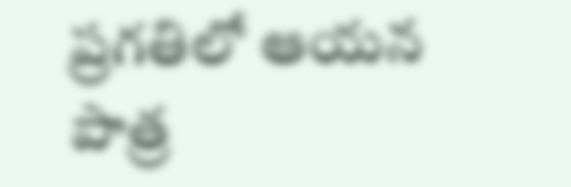ప్రగతిలో ఆయన పాత్ర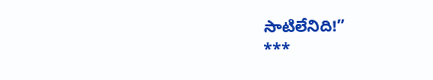సాటిలేనిది!”
***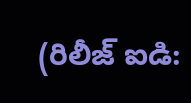(రిలీజ్ ఐడి: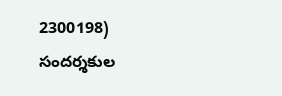2300198)
సందర్శకుల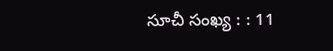సూచీ సంఖ్య : : 11